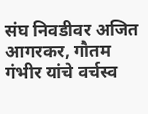संघ निवडीवर अजित आगरकर, गौतम गंभीर यांचे वर्चस्व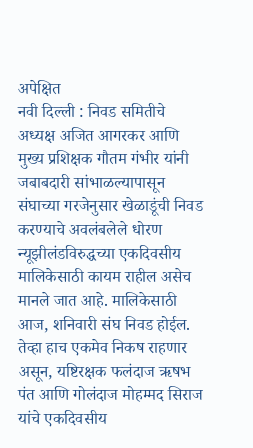अपेक्षित
नवी दिल्ली : निवड समितीचे अध्यक्ष अजित आगरकर आणि मुख्य प्रशिक्षक गौतम गंभीर यांनी जबाबदारी सांभाळल्यापासून संघाच्या गरजेनुसार खेळाडूंची निवड करण्याचे अवलंबलेले धोरण न्यूझीलंडविरुद्धच्या एकदिवसीय मालिकेसाठी कायम राहील असेच मानले जात आहे. मालिकेसाठी आज, शनिवारी संघ निवड होईल. तेव्हा हाच एकमेव निकष राहणार असून, यष्टिरक्षक फलंदाज ऋषभ पंत आणि गोलंदाज मोहम्मद सिराज यांचे एकदिवसीय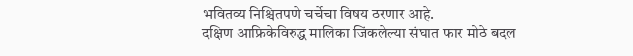भवितव्य निश्चितपणे चर्चेचा विषय ठरणार आहे.
दक्षिण आफ्रिकेविरुद्ध मालिका जिंकलेल्या संघात फार मोठे बदल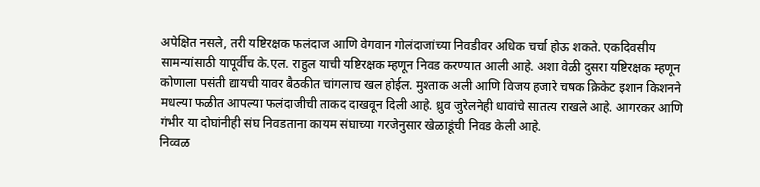अपेक्षित नसले, तरी यष्टिरक्षक फलंदाज आणि वेगवान गोलंदाजांच्या निवडीवर अधिक चर्चा होऊ शकते. एकदिवसीय सामन्यांसाठी यापूर्वीच के.एल. राहुल याची यष्टिरक्षक म्हणून निवड करण्यात आली आहे. अशा वेळी दुसरा यष्टिरक्षक म्हणून कोणाला पसंती द्यायची यावर बैठकीत चांगलाच खल होईल. मुश्ताक अली आणि विजय हजारे चषक क्रिकेट इशान किशनने मधल्या फळीत आपल्या फलंदाजीची ताकद दाखवून दिली आहे. ध्रुव जुरेलनेही धावांचे सातत्य राखले आहे. आगरकर आणि गंभीर या दोघांनीही संघ निवडताना कायम संघाच्या गरजेनुसार खेळाडूंची निवड केली आहे.
निव्वळ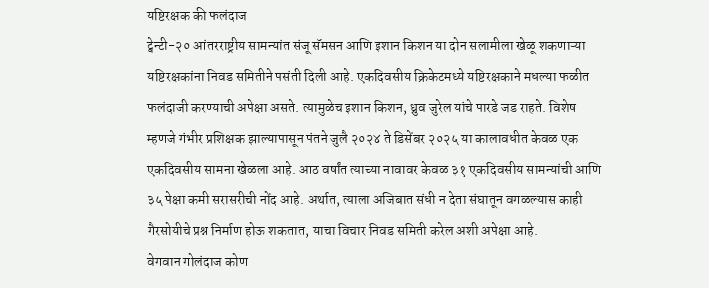यष्टिरक्षक की फलंदाज
ट्वेन्टी-२० आंतरराष्ट्रीय सामन्यांत संजू सॅमसन आणि इशान किशन या दोन सलामीला खेळू शकणाऱ्या यष्टिरक्षकांना निवड समितीने पसंती दिली आहे. एकदिवसीय क्रिकेटमध्ये यष्टिरक्षकाने मधल्या फळीत फलंदाजी करण्याची अपेक्षा असते. त्यामुळेच इशान किशन, ध्रुव जुरेल यांचे पारडे जड राहते. विशेष म्हणजे गंभीर प्रशिक्षक झाल्यापासून पंतने जुलै २०२४ ते डिसेंबर २०२५ या कालावधीत केवळ एक एकदिवसीय सामना खेळला आहे. आठ वर्षांत त्याच्या नावावर केवळ ३१ एकदिवसीय सामन्यांची आणि ३५ पेक्षा कमी सरासरीची नोंद आहे. अर्थात, त्याला अजिबात संधी न देता संघातून वगळल्यास काही गैरसोयीचे प्रश्न निर्माण होऊ शकतात, याचा विचार निवड समिती करेल अशी अपेक्षा आहे.
वेगवान गोलंदाज कोण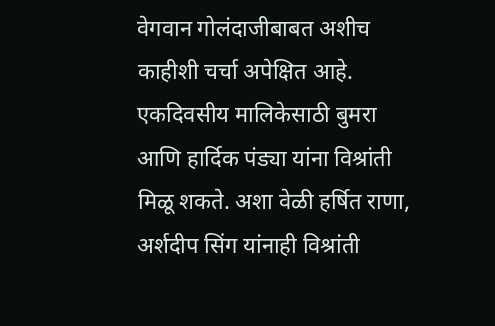वेगवान गोलंदाजीबाबत अशीच काहीशी चर्चा अपेक्षित आहे. एकदिवसीय मालिकेसाठी बुमरा आणि हार्दिक पंड्या यांना विश्रांती मिळू शकते. अशा वेळी हर्षित राणा, अर्शदीप सिंग यांनाही विश्रांती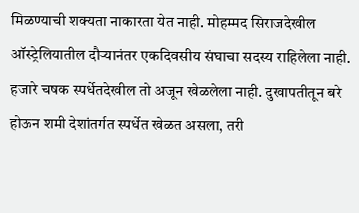मिळण्याची शक्यता नाकारता येत नाही. मोहम्मद सिराजदेखील ऑस्ट्रेलियातील दौऱ्यानंतर एकदिवसीय संघाचा सदस्य राहिलेला नाही. हजारे चषक स्पर्धेतदेखील तो अजून खेळलेला नाही. दुखापतीतून बरे होऊन शमी देशांतर्गत स्पर्धेत खेळत असला, तरी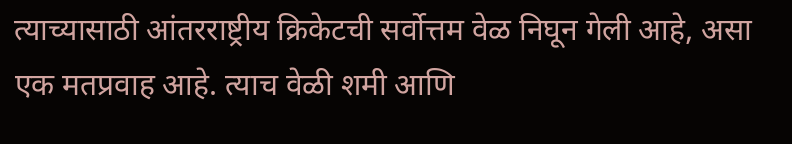त्याच्यासाठी आंतरराष्ट्रीय क्रिकेटची सर्वोत्तम वेळ निघून गेली आहे, असा एक मतप्रवाह आहे. त्याच वेळी शमी आणि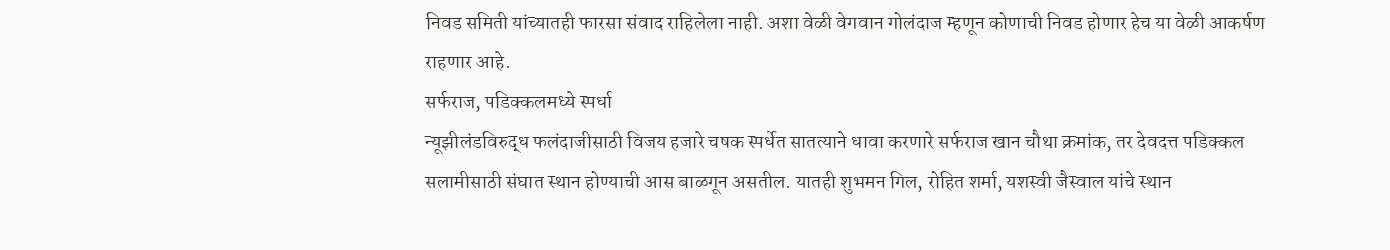निवड समिती यांच्यातही फारसा संवाद राहिलेला नाही. अशा वेळी वेगवान गोलंदाज म्हणून कोणाची निवड होणार हेच या वेळी आकर्षण राहणार आहे.
सर्फराज, पडिक्कलमध्ये स्पर्धा
न्यूझीलंडविरुद्ध फलंदाजीसाठी विजय हजारे चषक स्पर्धेत सातत्याने धावा करणारे सर्फराज खान चौथा क्रमांक, तर देवदत्त पडिक्कल सलामीसाठी संघात स्थान होण्याची आस बाळगून असतील. यातही शुभमन गिल, रोहित शर्मा, यशस्वी जैस्वाल यांचे स्थान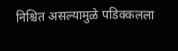निश्चित असल्यामुळे पडिक्कलला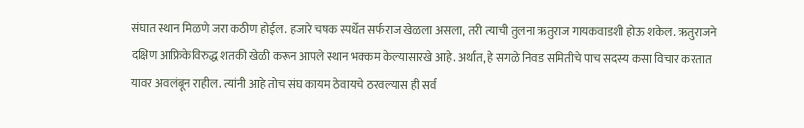संघात स्थान मिळणे जरा कठीण होईल. हजारे चषक स्पर्धेत सर्फराज खेळला असला, तरी त्याची तुलना ऋतुराज गायकवाडशी होऊ शकेल. ऋतुराजने दक्षिण आफ्रिकेविरुद्ध शतकी खेळी करून आपले स्थान भक्कम केल्यासारखे आहे. अर्थात, हे सगळे निवड समितीचे पाच सदस्य कसा विचार करतात यावर अवलंबून राहील. त्यांनी आहे तोच संघ कायम ठेवायचे ठरवल्यास ही सर्व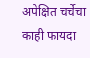अपेक्षित चर्चेचा काही फायदा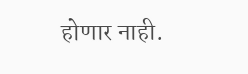होणार नाही.